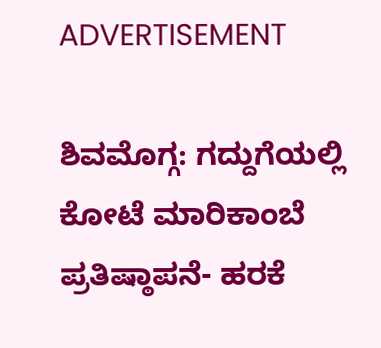ADVERTISEMENT

ಶಿವಮೊಗ್ಗ: ಗದ್ದುಗೆಯಲ್ಲಿ ಕೋಟೆ ಮಾರಿಕಾಂಬೆ ಪ್ರತಿಷ್ಠಾಪನೆ- ಹರಕೆ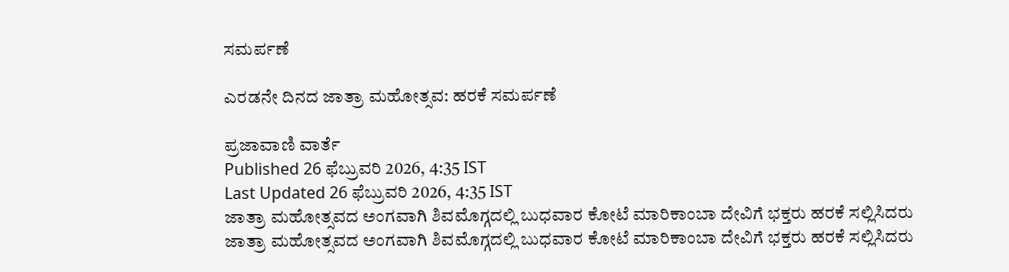ಸಮರ್ಪಣೆ

ಎರಡನೇ ದಿನದ ಜಾತ್ರಾ ಮಹೋತ್ಸವ: ಹರಕೆ ಸಮರ್ಪಣೆ

ಪ್ರಜಾವಾಣಿ ವಾರ್ತೆ
Published 26 ಫೆಬ್ರುವರಿ 2026, 4:35 IST
Last Updated 26 ಫೆಬ್ರುವರಿ 2026, 4:35 IST
ಜಾತ್ರಾ ಮಹೋತ್ಸವದ ಅಂಗವಾಗಿ ಶಿವಮೊಗ್ಗದಲ್ಲಿ ಬುಧವಾರ ಕೋಟೆ ಮಾರಿಕಾಂಬಾ ದೇವಿಗೆ ಭಕ್ತರು ಹರಕೆ ಸಲ್ಲಿಸಿದರು
ಜಾತ್ರಾ ಮಹೋತ್ಸವದ ಅಂಗವಾಗಿ ಶಿವಮೊಗ್ಗದಲ್ಲಿ ಬುಧವಾರ ಕೋಟೆ ಮಾರಿಕಾಂಬಾ ದೇವಿಗೆ ಭಕ್ತರು ಹರಕೆ ಸಲ್ಲಿಸಿದರು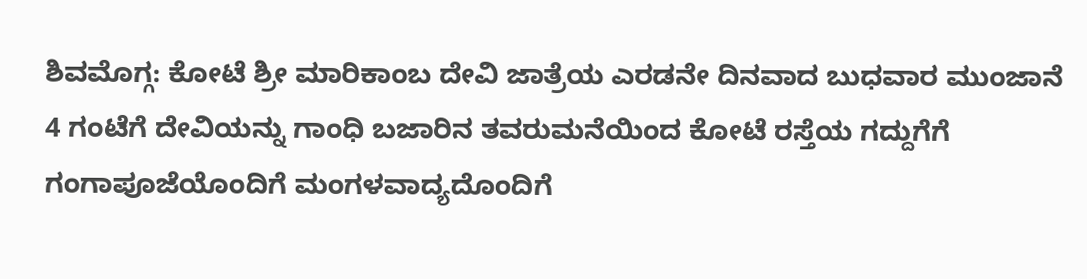ಶಿವಮೊಗ್ಗ: ಕೋಟೆ ಶ್ರೀ ಮಾರಿಕಾಂಬ ದೇವಿ ಜಾತ್ರೆಯ ಎರಡನೇ ದಿನವಾದ ಬುಧವಾರ ಮುಂಜಾನೆ 4 ಗಂಟೆಗೆ ದೇವಿಯನ್ನು ಗಾಂಧಿ ಬಜಾರಿನ ತವರುಮನೆಯಿಂದ ಕೋಟೆ ರಸ್ತೆಯ ಗದ್ದುಗೆಗೆ ಗಂಗಾಪೂಜೆಯೊಂದಿಗೆ ಮಂಗಳವಾದ್ಯದೊಂದಿಗೆ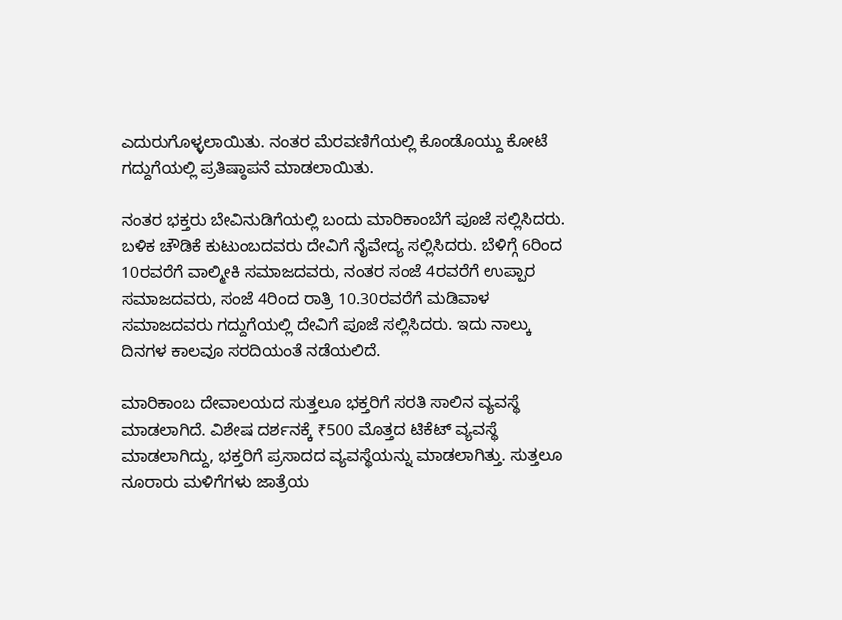ಎದುರುಗೊಳ್ಳಲಾಯಿತು. ನಂತರ ಮೆರವಣಿಗೆಯಲ್ಲಿ ಕೊಂಡೊಯ್ದು ಕೋಟೆ ಗದ್ದುಗೆಯಲ್ಲಿ ಪ್ರತಿಷ್ಠಾಪನೆ ಮಾಡಲಾಯಿತು.

ನಂತರ ಭಕ್ತರು ಬೇವಿನುಡಿಗೆಯಲ್ಲಿ ಬಂದು ಮಾರಿಕಾಂಬೆಗೆ ಪೂಜೆ ಸಲ್ಲಿಸಿದರು. ಬಳಿಕ ಚೌಡಿಕೆ ಕುಟುಂಬದವರು ದೇವಿಗೆ ನೈವೇದ್ಯ ಸಲ್ಲಿಸಿದರು. ಬೆಳಿಗ್ಗೆ 6ರಿಂದ 10ರವರೆಗೆ ವಾಲ್ಮೀಕಿ ಸಮಾಜದವರು, ನಂತರ ಸಂಜೆ 4ರವರೆಗೆ ಉಪ್ಪಾರ ಸಮಾಜದವರು, ಸಂಜೆ 4ರಿಂದ ರಾತ್ರಿ 10.30ರವರೆಗೆ ಮಡಿವಾಳ ಸಮಾಜದವರು ಗದ್ದುಗೆಯಲ್ಲಿ ದೇವಿಗೆ ಪೂಜೆ ಸಲ್ಲಿಸಿದರು. ಇದು ನಾಲ್ಕು ದಿನಗಳ ಕಾಲವೂ ಸರದಿಯಂತೆ ನಡೆಯಲಿದೆ.

ಮಾರಿಕಾಂಬ ದೇವಾಲಯದ ಸುತ್ತಲೂ ಭಕ್ತರಿಗೆ ಸರತಿ ಸಾಲಿನ ವ್ಯವಸ್ಥೆ ಮಾಡಲಾಗಿದೆ. ವಿಶೇಷ ದರ್ಶನಕ್ಕೆ ₹500 ಮೊತ್ತದ ಟಿಕೆಟ್ ವ್ಯವಸ್ಥೆ ಮಾಡಲಾಗಿದ್ದು, ಭಕ್ತರಿಗೆ ಪ್ರಸಾದದ ವ್ಯವಸ್ಥೆಯನ್ನು ಮಾಡಲಾಗಿತ್ತು. ಸುತ್ತಲೂ ನೂರಾರು ಮಳಿಗೆಗಳು ಜಾತ್ರೆಯ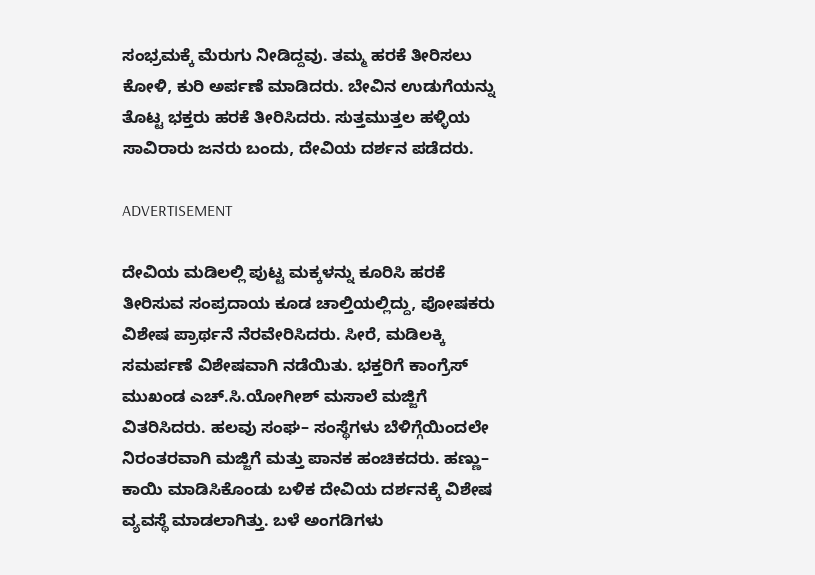ಸಂಭ್ರಮಕ್ಕೆ ಮೆರುಗು ನೀಡಿದ್ದವು. ತಮ್ಮ ಹರಕೆ ತೀರಿಸಲು ಕೋಳಿ, ಕುರಿ ಅರ್ಪಣೆ ಮಾಡಿದರು. ಬೇವಿನ ಉಡುಗೆಯನ್ನು ತೊಟ್ಟ ಭಕ್ತರು ಹರಕೆ ತೀರಿಸಿದರು. ಸುತ್ತಮುತ್ತಲ ಹಳ್ಳಿಯ ಸಾವಿರಾರು ಜನರು ಬಂದು, ದೇವಿಯ ದರ್ಶನ ಪಡೆದರು.

ADVERTISEMENT

ದೇವಿಯ ಮಡಿಲಲ್ಲಿ ಪುಟ್ಟ ಮಕ್ಕಳನ್ನು ಕೂರಿಸಿ ಹರಕೆ ತೀರಿಸುವ ಸಂಪ್ರದಾಯ ಕೂಡ ಚಾಲ್ತಿಯಲ್ಲಿದ್ದು, ಪೋಷಕರು ವಿಶೇಷ ಪ್ರಾರ್ಥನೆ ನೆರವೇರಿಸಿದರು. ಸೀರೆ, ಮಡಿಲಕ್ಕಿ ಸಮರ್ಪಣೆ ವಿಶೇಷವಾಗಿ ನಡೆಯಿತು. ಭಕ್ತರಿಗೆ ಕಾಂಗ್ರೆಸ್ ಮುಖಂಡ ಎಚ್.ಸಿ.ಯೋಗೀಶ್ ಮಸಾಲೆ ಮಜ್ಜಿಗೆ ವಿತರಿಸಿದರು. ಹಲವು ಸಂಘ– ಸಂಸ್ಥೆಗಳು ಬೆಳಿಗ್ಗೆಯಿಂದಲೇ ನಿರಂತರವಾಗಿ ಮಜ್ಜಿಗೆ ಮತ್ತು ಪಾನಕ ಹಂಚಿಕದರು. ಹಣ್ಣು– ಕಾಯಿ ಮಾಡಿಸಿಕೊಂಡು ಬಳಿಕ ದೇವಿಯ ದರ್ಶನಕ್ಕೆ ವಿಶೇಷ ವ್ಯವಸ್ಥೆ ಮಾಡಲಾಗಿತ್ತು. ಬಳೆ ಅಂಗಡಿಗಳು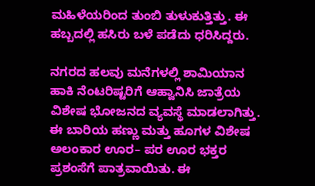ಮಹಿಳೆಯರಿಂದ ತುಂಬಿ ತುಳುಕುತ್ತಿತ್ತು. ಈ ಹಬ್ಬದಲ್ಲಿ ಹಸಿರು ಬಳೆ ಪಡೆದು ಧರಿಸಿದ್ದರು.

ನಗರದ ಹಲವು ಮನೆಗಳಲ್ಲಿ ಶಾಮಿಯಾನ ಹಾಕಿ ನೆಂಟರಿಷ್ಟರಿಗೆ ಆಹ್ವಾನಿಸಿ ಜಾತ್ರೆಯ ವಿಶೇಷ ಭೋಜನದ ವ್ಯವಸ್ಥೆ ಮಾಡಲಾಗಿತ್ತು. ಈ ಬಾರಿಯ ಹಣ್ಣು ಮತ್ತು ಹೂಗಳ ವಿಶೇಷ ಅಲಂಕಾರ ಊರ– ಪರ ಊರ ಭಕ್ತರ ಪ್ರಶಂಸೆಗೆ ಪಾತ್ರವಾಯಿತು. ಈ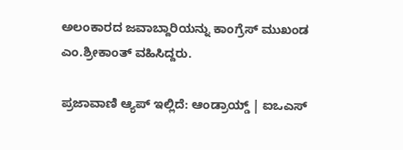ಅಲಂಕಾರದ ಜವಾಬ್ದಾರಿಯನ್ನು ಕಾಂಗ್ರೆಸ್ ಮುಖಂಡ ಎಂ.ಶ್ರೀಕಾಂತ್ ವಹಿಸಿದ್ದರು.

ಪ್ರಜಾವಾಣಿ ಆ್ಯಪ್ ಇಲ್ಲಿದೆ: ಆಂಡ್ರಾಯ್ಡ್ | ಐಒಎಸ್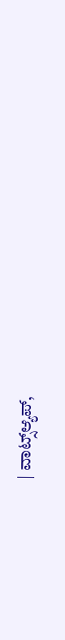| ವಾಟ್ಸ್ಆ್ಯಪ್,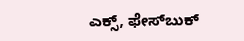ಎಕ್ಸ್, ಫೇಸ್‌ಬುಕ್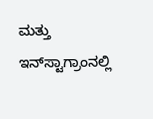ಮತ್ತು ಇನ್‌ಸ್ಟಾಗ್ರಾಂನಲ್ಲಿ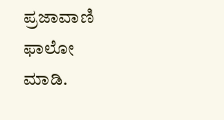ಪ್ರಜಾವಾಣಿ ಫಾಲೋ ಮಾಡಿ.